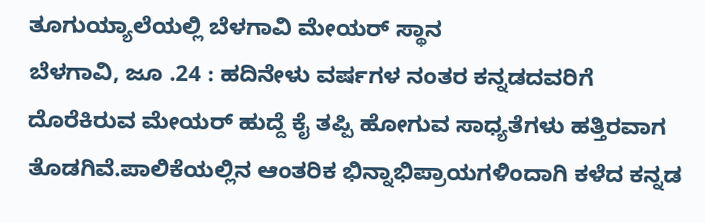ತೂಗುಯ್ಯಾಲೆಯಲ್ಲಿ ಬೆಳಗಾವಿ ಮೇಯರ್ ಸ್ಥಾನ
ಬೆಳಗಾವಿ, ಜೂ .24 : ಹದಿನೇಳು ವರ್ಷಗಳ ನಂತರ ಕನ್ನಡದವರಿಗೆ ದೊರೆಕಿರುವ ಮೇಯರ್ ಹುದ್ದೆ ಕೈ ತಪ್ಪಿ ಹೋಗುವ ಸಾಧ್ಯತೆಗಳು ಹತ್ತಿರವಾಗ ತೊಡಗಿವೆ.ಪಾಲಿಕೆಯಲ್ಲಿನ ಆಂತರಿಕ ಭಿನ್ನಾಭಿಪ್ರಾಯಗಳಿಂದಾಗಿ ಕಳೆದ ಕನ್ನಡ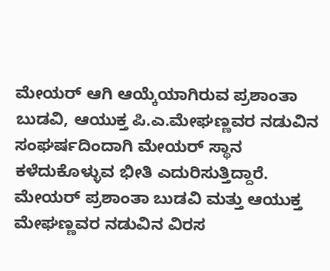ಮೇಯರ್ ಆಗಿ ಆಯ್ಕೆಯಾಗಿರುವ ಪ್ರಶಾಂತಾ ಬುಡವಿ, ಆಯುಕ್ತ ಪಿ.ಎ.ಮೇಘಣ್ಣವರ ನಡುವಿನ ಸಂಘರ್ಷದಿಂದಾಗಿ ಮೇಯರ್ ಸ್ಥಾನ ಕಳೆದುಕೊಳ್ಳುವ ಭೀತಿ ಎದುರಿಸುತ್ತಿದ್ದಾರೆ.
ಮೇಯರ್ ಪ್ರಶಾಂತಾ ಬುಡವಿ ಮತ್ತು ಆಯುಕ್ತ ಮೇಘಣ್ಣವರ ನಡುವಿನ ವಿರಸ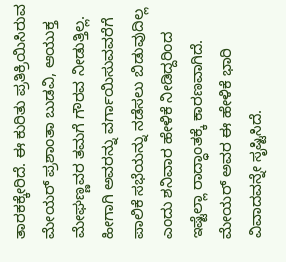ತಾರಕಕ್ಕೇರಿದೆ. ಈ ಕುರಿತು ಪ್ರತಿಕ್ರಿಯಿಸಿರುವ ಮೇಯರ್ ಪ್ರಶಾಂತಾ ಬುಡವಿ, ಆಯುಕ್ತ ಮೇಘಣ್ಣವರ ತಮಗೆ ಗೌರವ ನೀಡುತ್ತಿಲ್ಲ. ಹೀಗಾಗಿ ಅವರನ್ನು ವರ್ಗಾಯಿಸುವವರೆಗೆ ಪಾಲಿಕೆ ಸಭೆಯನ್ನು ನಡೆಸಲು ಬಿಡುವುದಿಲ್ಲ ಎಂದು ಶನಿವಾರ ಹೇಳಿಕೆ ನೀಡಿದ್ದರಿಂದ ಇಷ್ಟೆಲ್ಲಾ ರಾದ್ಧಾಂತಕ್ಕೆ ಕಾರಣವಾಗಿದೆ.
ಮೇಯರ್ ಅವರ ಈ ಹೇಳಿಕೆ ಭಾರಿ ವಿವಾದವನ್ನೇ ಸೃಷ್ಟಿಸಿದೆ.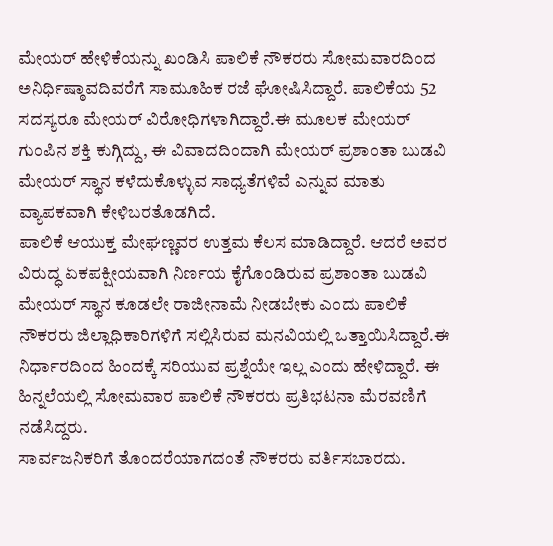ಮೇಯರ್ ಹೇಳಿಕೆಯನ್ನು ಖಂಡಿಸಿ ಪಾಲಿಕೆ ನೌಕರರು ಸೋಮವಾರದಿಂದ ಅನಿರ್ಧಿಷ್ಠಾವದಿವರೆಗೆ ಸಾಮೂಹಿಕ ರಜೆ ಘೋಷಿಸಿದ್ದಾರೆ. ಪಾಲಿಕೆಯ 52 ಸದಸ್ಯರೂ ಮೇಯರ್ ವಿರೋಧಿಗಳಾಗಿದ್ದಾರೆ.ಈ ಮೂಲಕ ಮೇಯರ್ ಗುಂಪಿನ ಶಕ್ತಿ ಕುಗ್ಗಿದ್ದು, ಈ ವಿವಾದದಿಂದಾಗಿ ಮೇಯರ್ ಪ್ರಶಾಂತಾ ಬುಡವಿ ಮೇಯರ್ ಸ್ಥಾನ ಕಳೆದುಕೊಳ್ಳುವ ಸಾಧ್ಯತೆಗಳಿವೆ ಎನ್ನುವ ಮಾತು ವ್ಯಾಪಕವಾಗಿ ಕೇಳಿಬರತೊಡಗಿದೆ.
ಪಾಲಿಕೆ ಆಯುಕ್ತ ಮೇಘಣ್ಣವರ ಉತ್ತಮ ಕೆಲಸ ಮಾಡಿದ್ದಾರೆ. ಆದರೆ ಅವರ ವಿರುದ್ಧ ಏಕಪಕ್ಷೀಯವಾಗಿ ನಿರ್ಣಯ ಕೈಗೊಂಡಿರುವ ಪ್ರಶಾಂತಾ ಬುಡವಿ ಮೇಯರ್ ಸ್ಥಾನ ಕೂಡಲೇ ರಾಜೀನಾಮೆ ನೀಡಬೇಕು ಎಂದು ಪಾಲಿಕೆ ನೌಕರರು ಜಿಲ್ಲಾಧಿಕಾರಿಗಳಿಗೆ ಸಲ್ಲಿಸಿರುವ ಮನವಿಯಲ್ಲಿ ಒತ್ತಾಯಿಸಿದ್ದಾರೆ.ಈ ನಿರ್ಧಾರದಿಂದ ಹಿಂದಕ್ಕೆ ಸರಿಯುವ ಪ್ರಶ್ನೆಯೇ ಇಲ್ಲ ಎಂದು ಹೇಳಿದ್ದಾರೆ. ಈ ಹಿನ್ನಲೆಯಲ್ಲಿ ಸೋಮವಾರ ಪಾಲಿಕೆ ನೌಕರರು ಪ್ರತಿಭಟನಾ ಮೆರವಣಿಗೆ ನಡೆಸಿದ್ದರು.
ಸಾರ್ವಜನಿಕರಿಗೆ ತೊಂದರೆಯಾಗದಂತೆ ನೌಕರರು ವರ್ತಿಸಬಾರದು.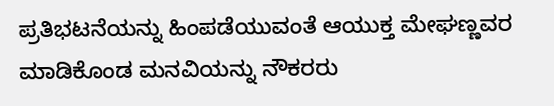ಪ್ರತಿಭಟನೆಯನ್ನು ಹಿಂಪಡೆಯುವಂತೆ ಆಯುಕ್ತ ಮೇಘಣ್ಣವರ ಮಾಡಿಕೊಂಡ ಮನವಿಯನ್ನು ನೌಕರರು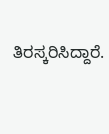ತಿರಸ್ಕರಿಸಿದ್ದಾರೆ.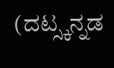(ದಟ್ಸ್ಕನ್ನಡ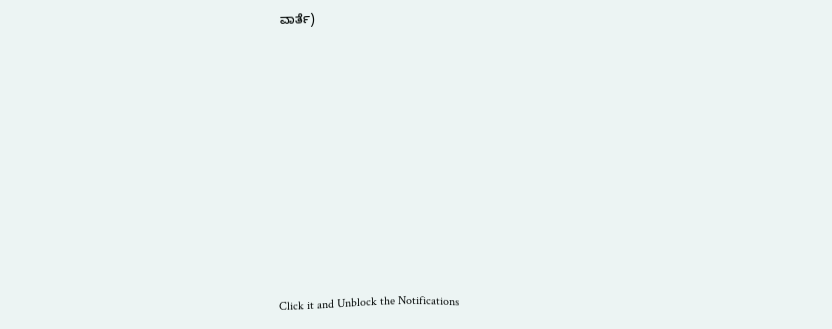ವಾರ್ತೆ)












Click it and Unblock the Notifications